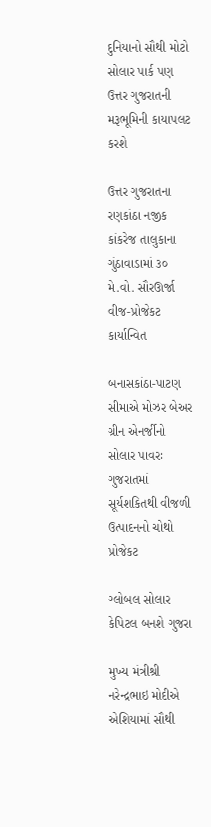દુનિયાનો સૌથી મોટો સોલાર પાર્ક પણ ઉત્તર ગુજરાતની મરૂભૂમિની કાયાપલટ કરશે

ઉત્તર ગુજરાતના રણકાંઠા નજીક કાંકરેજ તાલુકાના ગુંઠાવાડામાં ૩૦ મે.વો. સૌરઊર્જા વીજ-પ્રોજેકટ કાર્યાન્વિત

બનાસકાંઠા-પાટણ સીમાએ મોઝર બેઅર ગ્રીન એનર્જીનો સોલાર પાવરઃ ગુજરાતમાં સૂર્યશકિતથી વીજળી ઉત્પાદનનો ચોથો પ્રોજેકટ

ગ્લોબલ સોલાર કેપિટલ બનશે ગુજરા

મુખ્ય મંત્રીશ્રી નરેન્દ્રભાઇ મોદીએ એશિયામાં સૌથી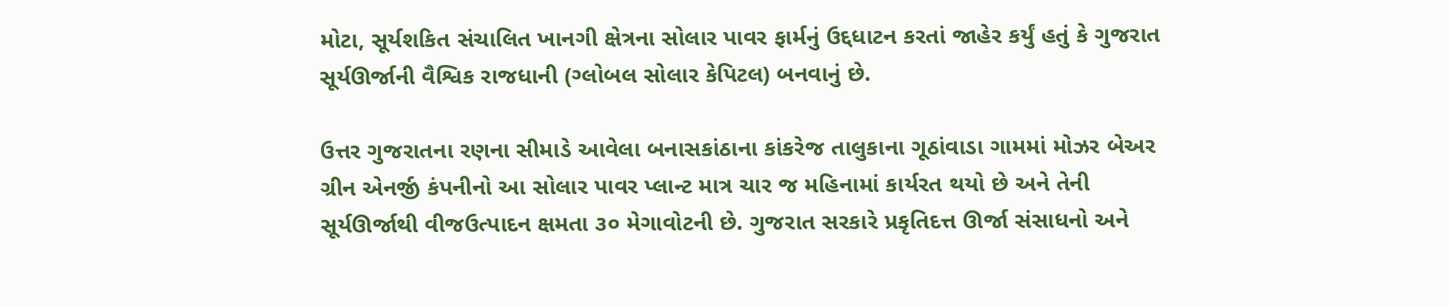મોટા, સૂર્યશકિત સંચાલિત ખાનગી ક્ષેત્રના સોલાર પાવર ફાર્મનું ઉદ્દધાટન કરતાં જાહેર કર્યું હતું કે ગુજરાત સૂર્યઊર્જાની વૈશ્વિક રાજધાની (ગ્લોબલ સોલાર કેપિટલ) બનવાનું છે.

ઉત્તર ગુજરાતના રણના સીમાડે આવેલા બનાસકાંઠાના કાંકરેજ તાલુકાના ગૂઠાંવાડા ગામમાં મોઝર બેઅર ગ્રીન એનર્જી કંપનીનો આ સોલાર પાવર પ્લાન્ટ માત્ર ચાર જ મહિનામાં કાર્યરત થયો છે અને તેની સૂર્યઊર્જાથી વીજઉત્પાદન ક્ષમતા ૩૦ મેગાવોટની છે. ગુજરાત સરકારે પ્રકૃતિદત્ત ઊર્જા સંસાધનો અને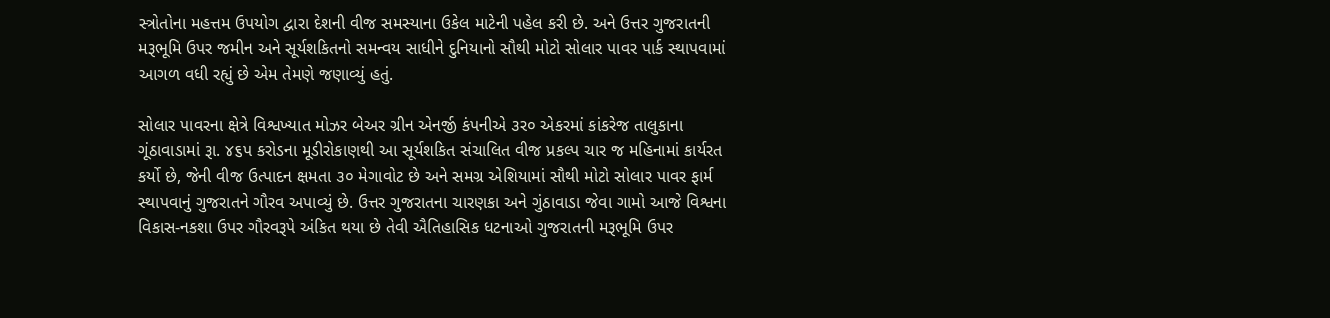સ્ત્રોતોના મહત્તમ ઉપયોગ દ્વારા દેશની વીજ સમસ્યાના ઉકેલ માટેની પહેલ કરી છે. અને ઉત્તર ગુજરાતની મરૂભૂમિ ઉપર જમીન અને સૂર્યશકિતનો સમન્વય સાધીને દુનિયાનો સૌથી મોટો સોલાર પાવર પાર્ક સ્થાપવામાં આગળ વધી રહ્યું છે એમ તેમણે જણાવ્યું હતું.

સોલાર પાવરના ક્ષેત્રે વિશ્વખ્યાત મોઝર બેઅર ગ્રીન એનર્જી કંપનીએ ૩ર૦ એકરમાં કાંકરેજ તાલુકાના ગૂંઠાવાડામાં રૂા. ૪૬પ કરોડના મૂડીરોકાણથી આ સૂર્યશકિત સંચાલિત વીજ પ્રકલ્પ ચાર જ મહિનામાં કાર્યરત કર્યો છે, જેની વીજ ઉત્પાદન ક્ષમતા ૩૦ મેગાવોટ છે અને સમગ્ર એશિયામાં સૌથી મોટો સોલાર પાવર ફાર્મ સ્થાપવાનું ગુજરાતને ગૌરવ અપાવ્યું છે. ઉત્તર ગુજરાતના ચારણકા અને ગુંઠાવાડા જેવા ગામો આજે વિશ્વના વિકાસ-નકશા ઉપર ગૌરવરૂપે અંકિત થયા છે તેવી ઐતિહાસિક ધટનાઓ ગુજરાતની મરૂભૂમિ ઉપર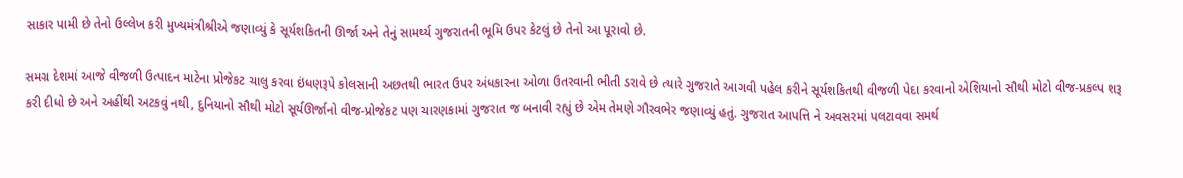સાકાર પામી છે તેનો ઉલ્લેખ કરી મુખ્યમંત્રીશ્રીએ જણાવ્યું કે સૂર્યશકિતની ઊર્જા અને તેનું સામર્થ્ય ગુજરાતની ભૂમિ ઉપર કેટલું છે તેનો આ પૂરાવો છે.

સમગ્ર દેશમાં આજે વીજળી ઉત્પાદન માટેના પ્રોજેકટ ચાલુ કરવા ઇંધણરૂપે કોલસાની અછતથી ભારત ઉપર અંધકારના ઓળા ઉતરવાની ભીતી ડરાવે છે ત્યારે ગુજરાતે આગવી પહેલ કરીને સૂર્યશકિતથી વીજળી પેદા કરવાનો એશિયાનો સૌથી મોટો વીજ-પ્રકલ્પ શરૂ કરી દીધો છે અને અહીંથી અટકવું નથી, દુનિયાનો સૌથી મોટો સૂર્યઊર્જાનો વીજ-પ્રોજેકટ પણ ચારણકામાં ગુજરાત જ બનાવી રહ્યું છે એમ તેમણે ગૌરવભેર જણાવ્યું હતું. ગુજરાત આપત્તિ ને અવસરમાં પલટાવવા સમર્થ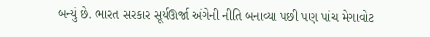બન્યું છે. ભારત સરકાર સૂર્યઊર્જા અંગેની નીતિ બનાવ્યા પછી પણ પાંચ મેગાવોટ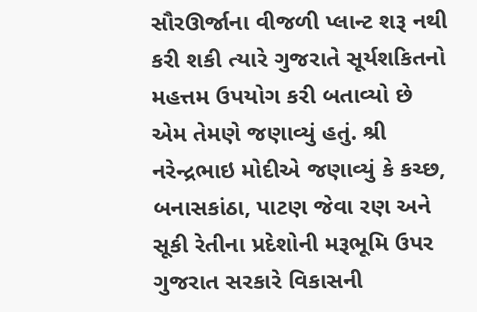સૌરઊર્જાના વીજળી પ્લાન્ટ શરૂ નથી કરી શકી ત્યારે ગુજરાતે સૂર્યશકિતનો મહત્તમ ઉપયોગ કરી બતાવ્યો છે એમ તેમણે જણાવ્યું હતું. શ્રી નરેન્દ્રભાઇ મોદીએ જણાવ્યું કે કચ્છ, બનાસકાંઠા, પાટણ જેવા રણ અને સૂકી રેતીના પ્રદેશોની મરૂભૂમિ ઉપર ગુજરાત સરકારે વિકાસની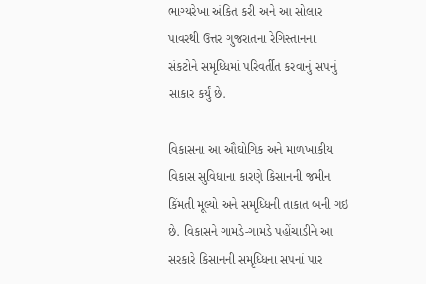ભાગ્યરેખા અંકિત કરી અને આ સોલાર પાવરથી ઉત્તર ગુજરાતના રેગિસ્તાનના સંકટોને સમૃધ્ધિમાં પરિવર્તીત કરવાનું સપનું સાકાર કર્યું છે.

વિકાસના આ ઔઘોગિક અને માળખાકીય વિકાસ સુવિધાના કારણે કિસાનની જમીન કિંમતી મૂલ્યો અને સમૃધ્ધિની તાકાત બની ગઇ છે. વિકાસને ગામડે-ગામડે પહોંચાડીને આ સરકારે કિસાનની સમૃધ્ધિના સપનાં પાર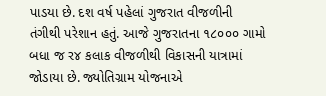પાડયા છે. દશ વર્ષ પહેલાં ગુજરાત વીજળીની તંગીથી પરેશાન હતું. આજે ગુજરાતના ૧૮૦૦૦ ગામો બધા જ ર૪ કલાક વીજળીથી વિકાસની યાત્રામાં જોડાયા છે. જ્યોતિગ્રામ યોજનાએ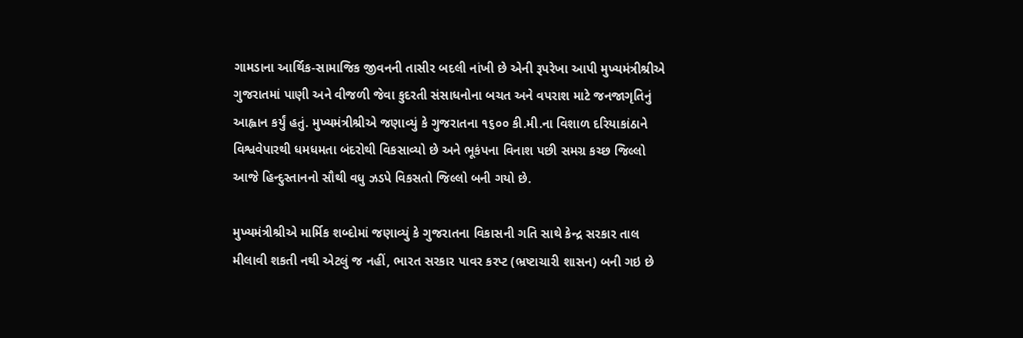ગામડાના આર્થિક-સામાજિક જીવનની તાસીર બદલી નાંખી છે એની રૂપરેખા આપી મુખ્યમંત્રીશ્રીએ ગુજરાતમાં પાણી અને વીજળી જેવા કુદરતી સંસાધનોના બચત અને વપરાશ માટે જનજાગૃતિનું આહ્વાન કર્યું હતું. મુખ્યમંત્રીશ્રીએ જણાવ્યું કે ગુજરાતના ૧૬૦૦ કી.મી.ના વિશાળ દરિયાકાંઠાને વિશ્વવેપારથી ધમધમતા બંદરોથી વિકસાવ્યો છે અને ભૂકંપના વિનાશ પછી સમગ્ર કચ્છ જિલ્લો આજે હિન્દુસ્તાનનો સૌથી વધુ ઝડપે વિકસતો જિલ્લો બની ગયો છે.

મુખ્યમંત્રીશ્રીએ માર્મિક શબ્દોમાં જણાવ્યું કે ગુજરાતના વિકાસની ગતિ સાથે કેન્દ્ર સરકાર તાલ મીલાવી શકતી નથી એટલું જ નહીં, ભારત સરકાર પાવર કરપ્ટ (ભ્રષ્ટાચારી શાસન) બની ગઇ છે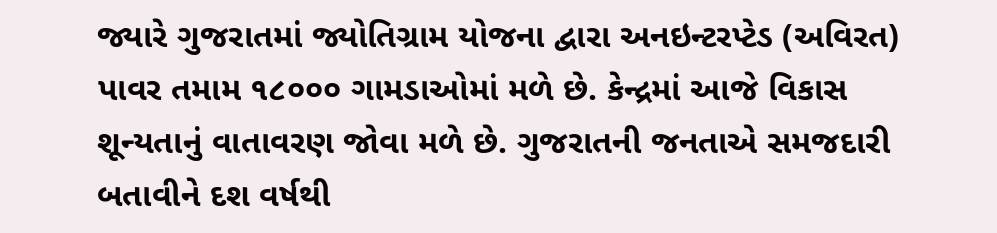જ્યારે ગુજરાતમાં જ્યોતિગ્રામ યોજના દ્વારા અનઇન્ટરપ્ટેડ (અવિરત) પાવર તમામ ૧૮૦૦૦ ગામડાઓમાં મળે છે. કેન્દ્રમાં આજે વિકાસ શૂન્યતાનું વાતાવરણ જોવા મળે છે. ગુજરાતની જનતાએ સમજદારી બતાવીને દશ વર્ષથી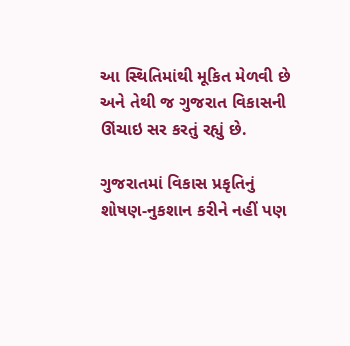આ સ્થિતિમાંથી મૂકિત મેળવી છે અને તેથી જ ગુજરાત વિકાસની ઊંચાઇ સર કરતું રહ્યું છે.

ગુજરાતમાં વિકાસ પ્રકૃતિનું શોષણ-નુકશાન કરીને નહીં પણ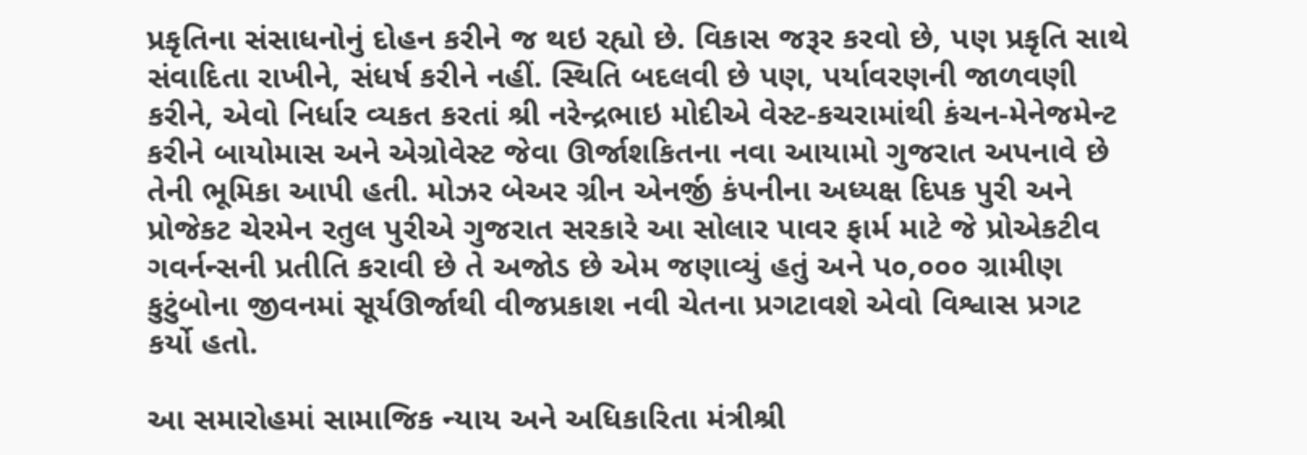પ્રકૃતિના સંસાધનોનું દોહન કરીને જ થઇ રહ્યો છે. વિકાસ જરૂર કરવો છે, પણ પ્રકૃતિ સાથે સંવાદિતા રાખીને, સંધર્ષ કરીને નહીં. સ્થિતિ બદલવી છે પણ, પર્યાવરણની જાળવણી કરીને, એવો નિર્ધાર વ્યકત કરતાં શ્રી નરેન્દ્રભાઇ મોદીએ વેસ્ટ-કચરામાંથી કંચન-મેનેજમેન્ટ કરીને બાયોમાસ અને એગ્રોવેસ્ટ જેવા ઊર્જાશકિતના નવા આયામો ગુજરાત અપનાવે છે તેની ભૂમિકા આપી હતી. મોઝર બેઅર ગ્રીન એનર્જી કંપનીના અધ્યક્ષ દિપક પુરી અને પ્રોજેકટ ચેરમેન રતુલ પુરીએ ગુજરાત સરકારે આ સોલાર પાવર ફાર્મ માટે જે પ્રોએકટીવ ગવર્નન્સની પ્રતીતિ કરાવી છે તે અજોડ છે એમ જણાવ્યું હતું અને પ૦,૦૦૦ ગ્રામીણ કુટુંબોના જીવનમાં સૂર્યઊર્જાથી વીજપ્રકાશ નવી ચેતના પ્રગટાવશે એવો વિશ્વાસ પ્રગટ કર્યો હતો.

આ સમારોહમાં સામાજિક ન્યાય અને અધિકારિતા મંત્રીશ્રી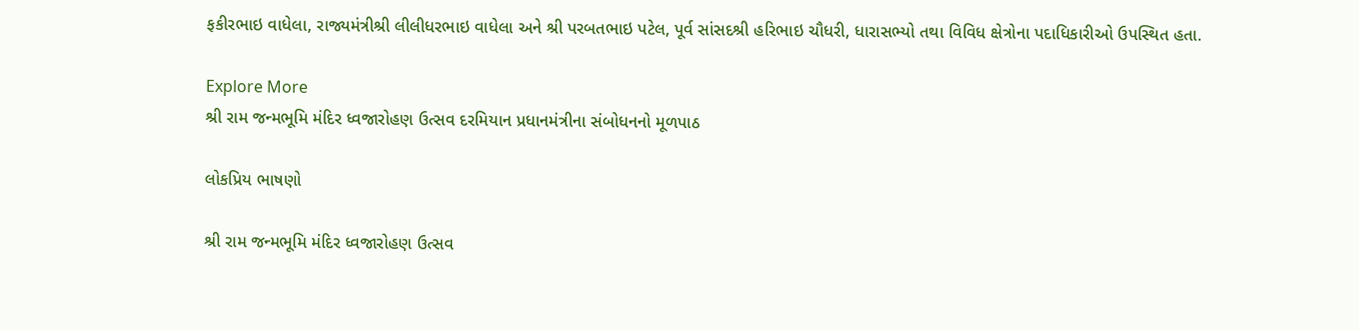ફકીરભાઇ વાધેલા, રાજ્યમંત્રીશ્રી લીલીધરભાઇ વાધેલા અને શ્રી પરબતભાઇ પટેલ, પૂર્વ સાંસદશ્રી હરિભાઇ ચૌધરી, ધારાસભ્યો તથા વિવિધ ક્ષેત્રોના પદાધિકારીઓ ઉપસ્થિત હતા.

Explore More
શ્રી રામ જન્મભૂમિ મંદિર ધ્વજારોહણ ઉત્સવ દરમિયાન પ્રધાનમંત્રીના સંબોધનનો મૂળપાઠ

લોકપ્રિય ભાષણો

શ્રી રામ જન્મભૂમિ મંદિર ધ્વજારોહણ ઉત્સવ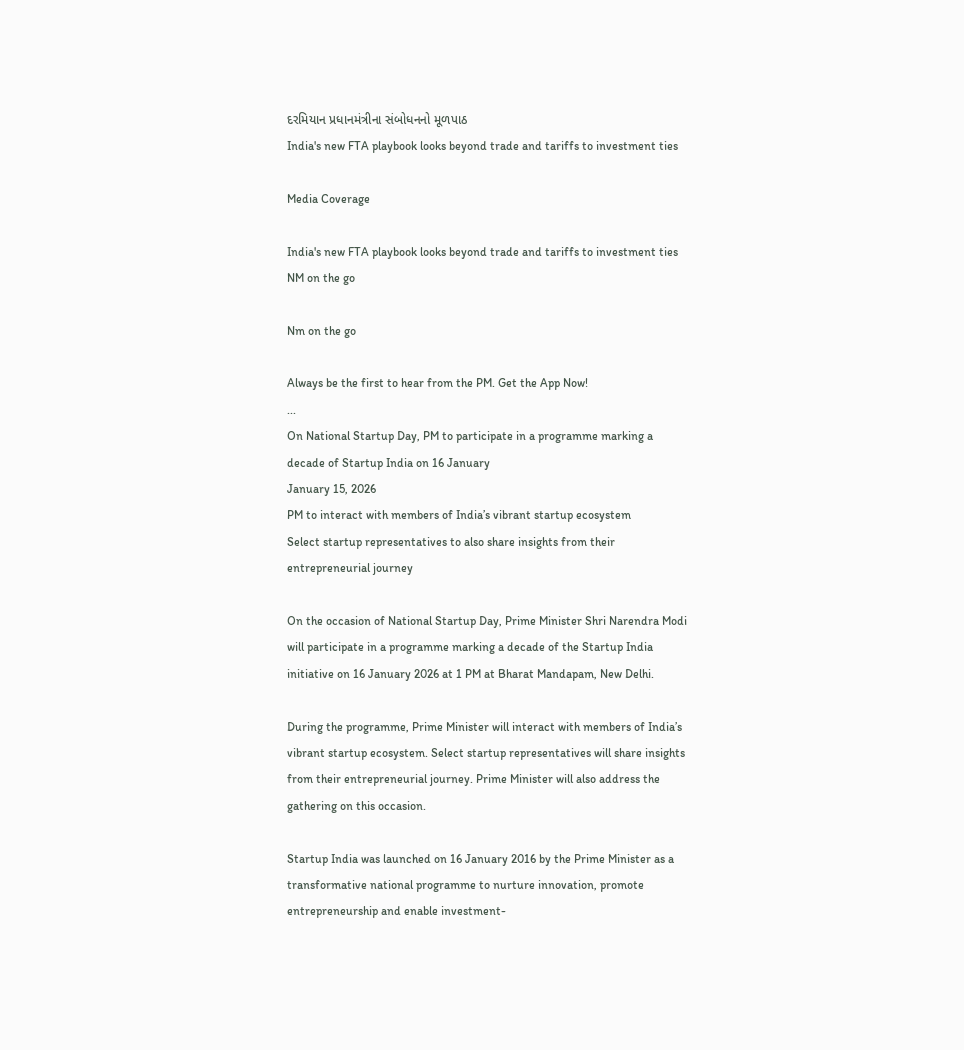દરમિયાન પ્રધાનમંત્રીના સંબોધનનો મૂળપાઠ
India's new FTA playbook looks beyond trade and tariffs to investment ties

Media Coverage

India's new FTA playbook looks beyond trade and tariffs to investment ties
NM on the go

Nm on the go

Always be the first to hear from the PM. Get the App Now!
...
On National Startup Day, PM to participate in a programme marking a decade of Startup India on 16 January
January 15, 2026
PM to interact with members of India’s vibrant startup ecosystem
Select startup representatives to also share insights from their entrepreneurial journey

On the occasion of National Startup Day, Prime Minister Shri Narendra Modi will participate in a programme marking a decade of the Startup India initiative on 16 January 2026 at 1 PM at Bharat Mandapam, New Delhi.

During the programme, Prime Minister will interact with members of India’s vibrant startup ecosystem. Select startup representatives will share insights from their entrepreneurial journey. Prime Minister will also address the gathering on this occasion.

Startup India was launched on 16 January 2016 by the Prime Minister as a transformative national programme to nurture innovation, promote entrepreneurship and enable investment-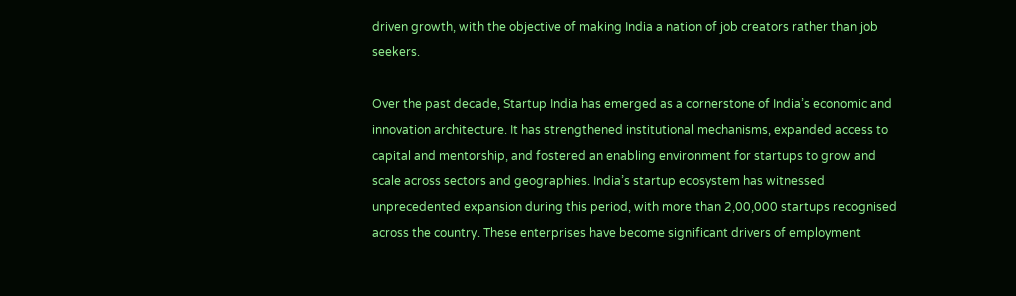driven growth, with the objective of making India a nation of job creators rather than job seekers.

Over the past decade, Startup India has emerged as a cornerstone of India’s economic and innovation architecture. It has strengthened institutional mechanisms, expanded access to capital and mentorship, and fostered an enabling environment for startups to grow and scale across sectors and geographies. India’s startup ecosystem has witnessed unprecedented expansion during this period, with more than 2,00,000 startups recognised across the country. These enterprises have become significant drivers of employment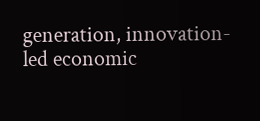generation, innovation-led economic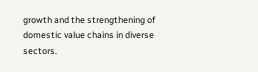growth and the strengthening of domestic value chains in diverse sectors.